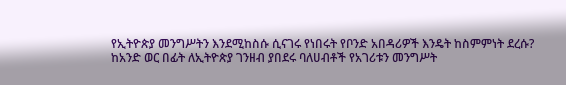የኢትዮጵያ መንግሥትን እንደሚከስሱ ሲናገሩ የነበሩት የቦንድ አበዳሪዎች እንዴት ከስምምነት ደረሱ?
ከአንድ ወር በፊት ለኢትዮጵያ ገንዘብ ያበደሩ ባለሀብቶች የአገሪቱን መንግሥት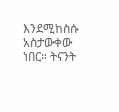እንደሚከስሱ አስታውቀው ነበር። ትናንት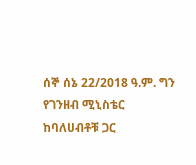ሰኞ ሰኔ 22/2018 ዓ.ም. ግን የገንዘብ ሚኒስቴር ከባለሀብቶቹ ጋር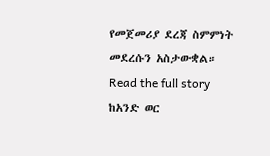የመጀመሪያ ደረጃ ስምምነት መደረሱን አስታውቋል።
Read the full story
ከአንድ ወር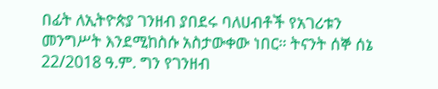በፊት ለኢትዮጵያ ገንዘብ ያበደሩ ባለሀብቶች የአገሪቱን መንግሥት እንደሚከስሱ አስታውቀው ነበር። ትናንት ሰኞ ሰኔ 22/2018 ዓ.ም. ግን የገንዘብ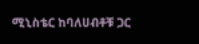ሚኒስቴር ከባለሀብቶቹ ጋር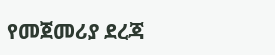የመጀመሪያ ደረጃ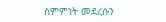ስምምነት መደረሱን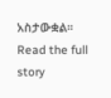አስታውቋል።
Read the full story